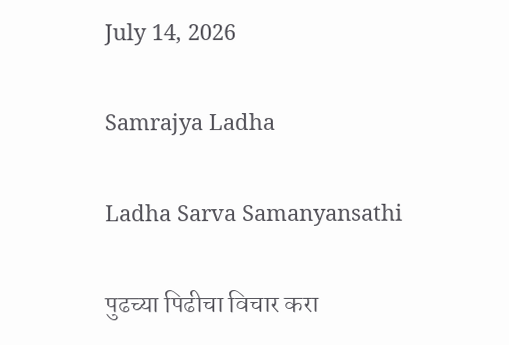July 14, 2026

Samrajya Ladha

Ladha Sarva Samanyansathi

पुढच्या पिढीचा विचार करा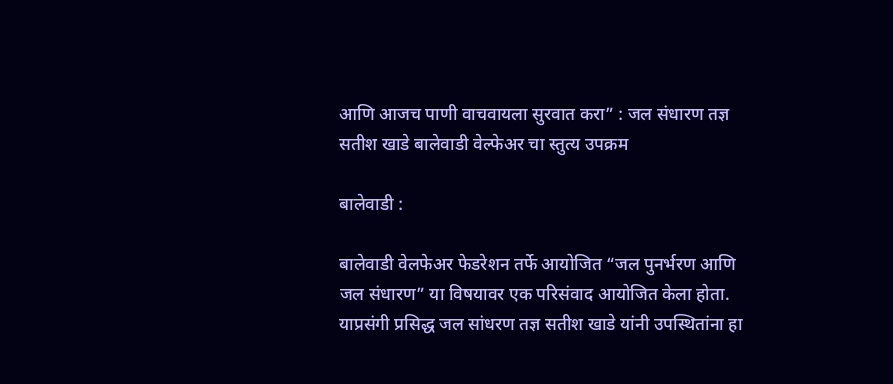आणि आजच पाणी वाचवायला सुरवात करा” : जल संधारण तज्ञ सतीश खाडे बालेवाडी वेल्फेअर चा स्तुत्य उपक्रम

बालेवाडी :

बालेवाडी वेलफेअर फेडरेशन तर्फे आयोजित “जल पुनर्भरण आणि जल संधारण” या विषयावर एक परिसंवाद आयोजित केला होता. याप्रसंगी प्रसिद्ध जल सांधरण तज्ञ सतीश खाडे यांनी उपस्थितांना हा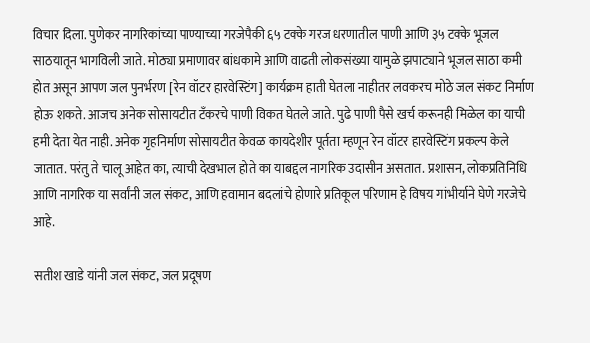विचार दिला. पुणेकर नागरिकांच्या पाण्याच्या गरजेपैकी ६५ टक्के गरज धरणातील पाणी आणि ३५ टक्के भूजल साठयातून भागविली जाते. मोठ्या प्रमाणावर बांधकामे आणि वाढती लोकसंख्या यामुळे झपाट्याने भूजल साठा कमी होत असून आपण जल पुनर्भरण [रेन वॉटर हारवेस्टिंग] कार्यक्रम हाती घेतला नाहीतर लवकरच मोठे जल संकट निर्माण होऊ शकते. आजच अनेक सोसायटीत टँकरचे पाणी विकत घेतले जाते. पुढे पाणी पैसे खर्च करूनही मिळेल का याची हमी देता येत नाही. अनेक गृहनिर्माण सोसायटीत केवळ कायदेशीर पूर्तता म्हणून रेन वॉटर हारवेस्टिंग प्रकल्प केले जातात. परंतु ते चालू आहेत का, त्याची देखभाल होते का याबद्दल नागरिक उदासीन असतात. प्रशासन, लोकप्रतिनिधि आणि नागरिक या सर्वांनी जल संकट, आणि हवामान बदलांचे होणारे प्रतिकूल परिणाम हे विषय गांभीर्याने घेणे गरजेचे आहे.

सतीश खाडे यांनी जल संकट, जल प्रदूषण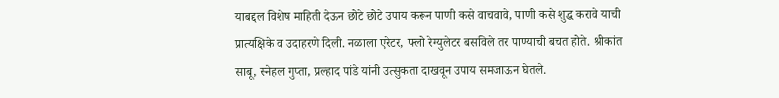याबद्दल विशेष माहिती देऊन छोटे छोटे उपाय करून पाणी कसे वाचवावे, पाणी कसे शुद्ध करावे याची प्रात्यक्षिके व उदाहरणे दिली. नळाला एरेटर, फ्लो रेग्युलेटर बसविले तर पाण्याची बचत होते. श्रीकांत साबू, स्नेहल गुप्ता, प्रल्हाद पांडे यांनी उत्सुकता दाखवून उपाय समजाऊन घेतले.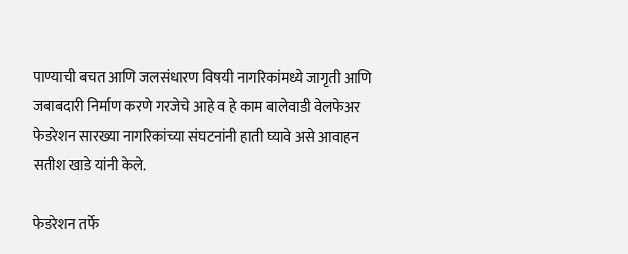पाण्याची बचत आणि जलसंधारण विषयी नागरिकांमध्ये जागृती आणि जबाबदारी निर्माण करणे गरजेचे आहे व हे काम बालेवाडी वेलफेअर फेडरेशन सारख्या नागरिकांच्या संघटनांनी हाती घ्यावे असे आवाहन सतीश खाडे यांनी केले.

फेडरेशन तर्फे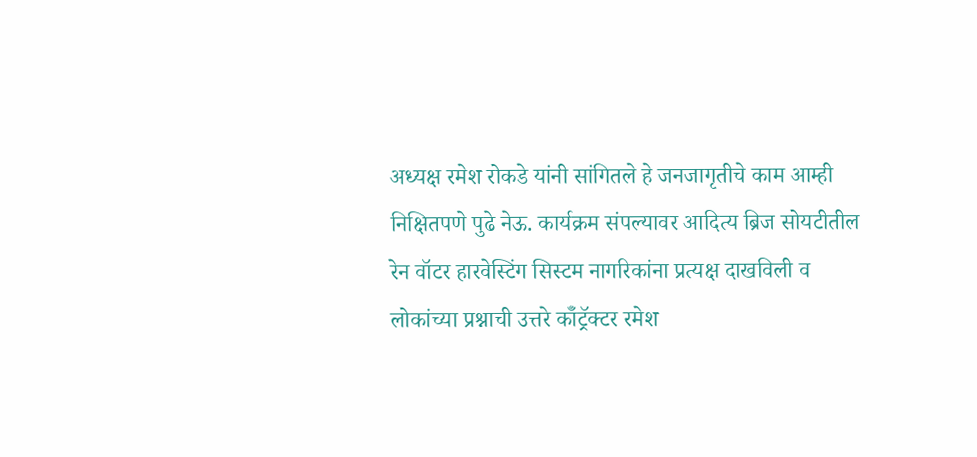अध्यक्ष रमेश रोकडे यांनी सांगितले हे जनजागृतीचे काम आम्ही निक्षितपणे पुढे नेऊ. कार्यक्रम संपल्यावर आदित्य ब्रिज सोयटीतील रेन वॉटर हारवेस्टिंग सिस्टम नागरिकांना प्रत्यक्ष दाखविली व लोकांच्या प्रश्नाची उत्तरे कॉँट्रॅक्टर रमेश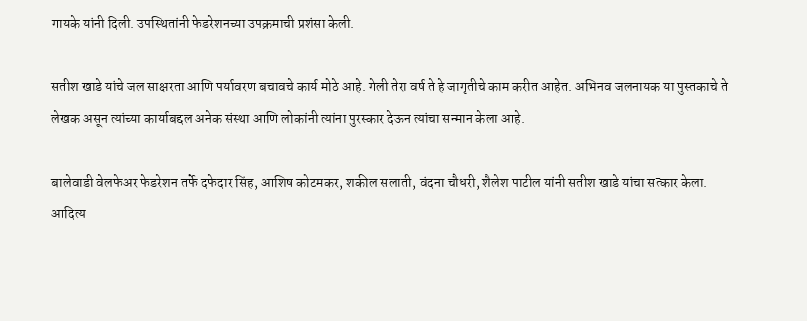गायके यांनी दिली. उपस्थितांनी फेडरेशनच्या उपक्रमाची प्रशंसा केली.

सतीश खाडे यांचे जल साक्षरता आणि पर्यावरण बचावचे कार्य मोठे आहे. गेली तेरा वर्ष ते हे जागृतीचे काम करीत आहेत. अभिनव जलनायक या पुस्तकाचे ते लेखक असून त्यांच्या कार्याबद्दल अनेक संस्था आणि लोकांनी त्यांना पुरस्कार देऊन त्यांचा सन्मान केला आहे.

बालेवाडी वेलफेअर फेडरेशन तर्फे दफेदार सिंह, आशिष कोटमकर, शकील सलाती, वंदना चौधरी, शैलेश पाटील यांनी सतीश खाडे यांचा सत्कार केला. आदित्य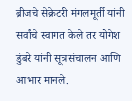ब्रीजचे सेक्रेटरी मंगलमूर्ती यांनी सर्वांचे स्वागत केले तर योगेश डुंबरे यांनी सूत्रसंचालन आणि आभार मानले.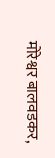मोरेश्वर बालवडकर,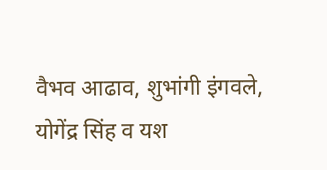वैभव आढाव, शुभांगी इंगवले, योगेंद्र सिंह व यश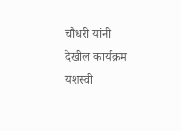चौधरी यांनी देखील कार्यक्रम यशस्वी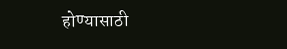होण्यासाठी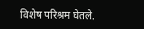विशेष परिश्रम घेतले.